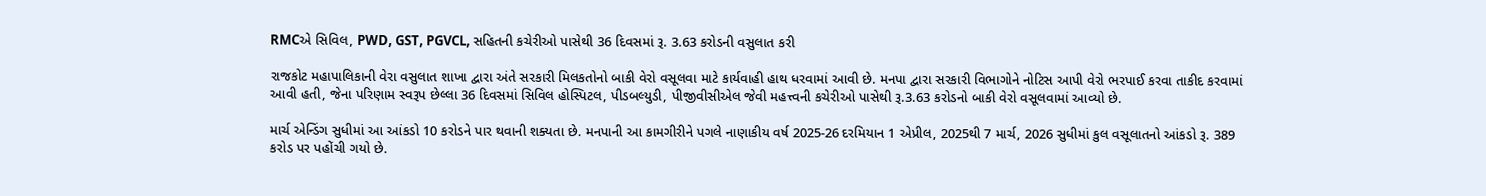RMCએ સિવિલ, PWD, GST, PGVCL, સહિતની કચેરીઓ પાસેથી 36 દિવસમાં રૂ. 3.63 કરોડની વસુલાત કરી

રાજકોટ મહાપાલિકાની વેરા વસુલાત શાખા દ્વારા અંતે સરકારી મિલકતોનો બાકી વેરો વસૂલવા માટે કાર્યવાહી હાથ ધરવામાં આવી છે. મનપા દ્વારા સરકારી વિભાગોને નોટિસ આપી વેરો ભરપાઈ કરવા તાકીદ કરવામાં આવી હતી, જેના પરિણામ સ્વરૂપ છેલ્લા 36 દિવસમાં સિવિલ હોસ્પિટલ, પીડબલ્યુડી, પીજીવીસીએલ જેવી મહત્ત્વની કચેરીઓ પાસેથી રૂ.3.63 કરોડનો બાકી વેરો વસૂલવામાં આવ્યો છે.

માર્ચ એન્ડિંગ સુધીમાં આ આંકડો 10 કરોડને પાર થવાની શક્યતા છે. મનપાની આ કામગીરીને પગલે નાણાકીય વર્ષ 2025-26 દરમિયાન 1 એપ્રીલ, 2025થી 7 માર્ચ, 2026 સુધીમાં કુલ વસૂલાતનો આંકડો રૂ. 389 કરોડ પર પહોંચી ગયો છે.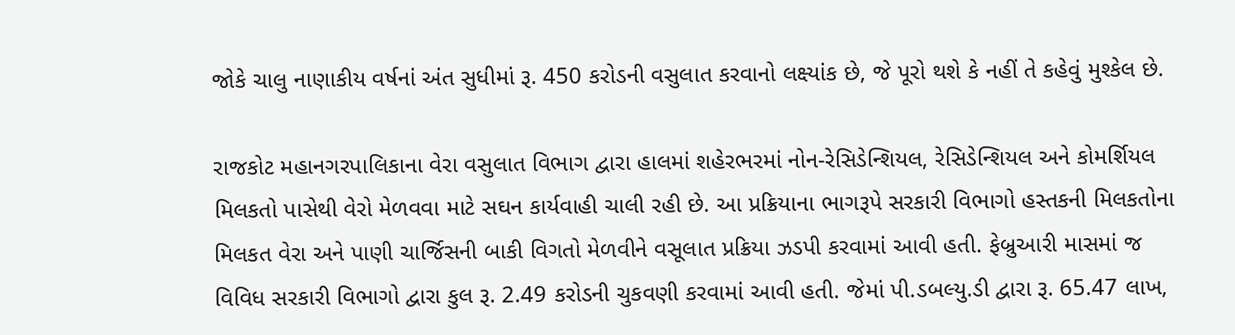જોકે ચાલુ નાણાકીય વર્ષનાં અંત સુધીમાં રૂ. 450 કરોડની વસુલાત કરવાનો લક્ષ્યાંક છે, જે પૂરો થશે કે નહીં તે કહેવું મુશ્કેલ છે.

રાજકોટ મહાનગરપાલિકાના વેરા વસુલાત વિભાગ દ્વારા હાલમાં શહેરભરમાં નોન-રેસિડેન્શિયલ, રેસિડેન્શિયલ અને કોમર્શિયલ મિલકતો પાસેથી વેરો મેળવવા માટે સઘન કાર્યવાહી ચાલી રહી છે. આ પ્રક્રિયાના ભાગરૂપે સરકારી વિભાગો હસ્તકની મિલકતોના મિલકત વેરા અને પાણી ચાર્જિસની બાકી વિગતો મેળવીને વસૂલાત પ્રક્રિયા ઝડપી કરવામાં આવી હતી. ફેબ્રુઆરી માસમાં જ વિવિધ સરકારી વિભાગો દ્વારા કુલ રૂ. 2.49 કરોડની ચુકવણી કરવામાં આવી હતી. જેમાં પી.ડબલ્યુ.ડી દ્વારા રૂ. 65.47 લાખ,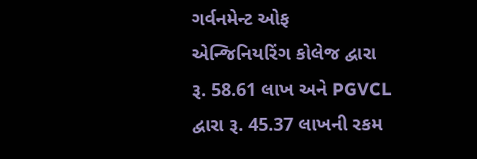ગર્વનમેન્ટ ઓફ એન્જિનિયરિંગ કોલેજ દ્વારા રૂ. 58.61 લાખ અને PGVCL દ્વારા રૂ. 45.37 લાખની રકમ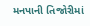મનપાની તિજોરીમાં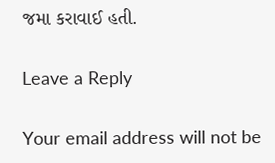જમા કરાવાઈ હતી.

Leave a Reply

Your email address will not be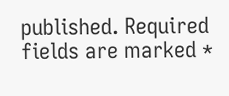published. Required fields are marked *